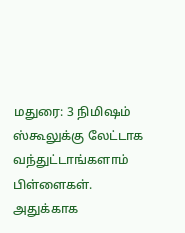மதுரை: 3 நிமிஷம் ஸ்கூலுக்கு லேட்டாக வந்துட்டாங்களாம் பிள்ளைகள். அதுக்காக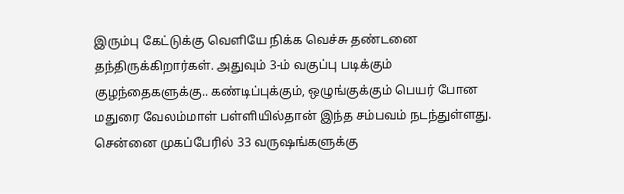இரும்பு கேட்டுக்கு வெளியே நிக்க வெச்சு தண்டனை தந்திருக்கிறார்கள். அதுவும் 3-ம் வகுப்பு படிக்கும் குழந்தைகளுக்கு.. கண்டிப்புக்கும், ஒழுங்குக்கும் பெயர் போன மதுரை வேலம்மாள் பள்ளியில்தான் இந்த சம்பவம் நடந்துள்ளது. சென்னை முகப்பேரில் 33 வருஷங்களுக்கு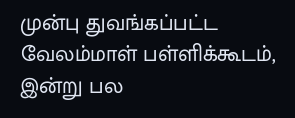முன்பு துவங்கப்பட்ட வேலம்மாள் பள்ளிக்கூடம், இன்று பல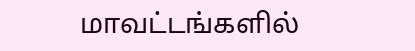மாவட்டங்களில்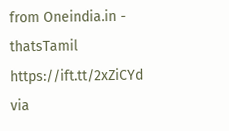from Oneindia.in - thatsTamil https://ift.tt/2xZiCYd
via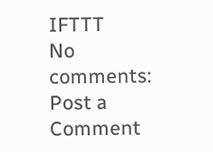IFTTT
No comments:
Post a Comment